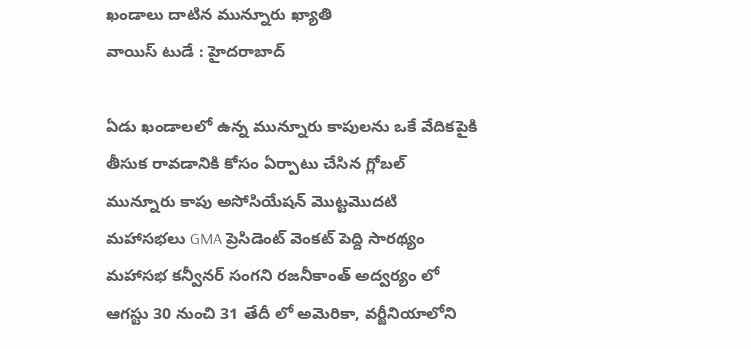ఖండాలు దాటిన మున్నూరు ఖ్యాతి
వాయిస్ టుడే : హైదరాబాద్

ఏడు ఖండాలలో ఉన్న మున్నూరు కాపులను ఒకే వేదికపైకి తీసుక రావడానికి కోసం ఏర్పాటు చేసిన గ్లోబల్ మున్నూరు కాపు అసోసియేషన్ మొట్టమొదటి మహాసభలు GMA ప్రెసిడెంట్ వెంకట్ పెద్ది సారథ్యం మహాసభ కన్వీనర్ సంగని రజనీకాంత్ అద్వర్యం లో ఆగస్టు 30 నుంచి 31 తేదీ లో అమెరికా, వర్జీనియాలోని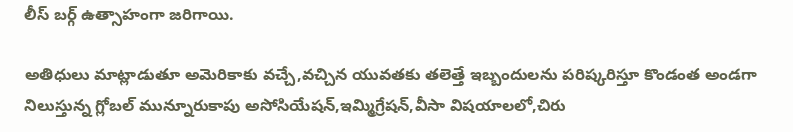లీస్ బర్గ్ ఉత్సాహంగా జరిగాయి.

అతిధులు మాట్లాడుతూ అమెరికాకు వచ్చే,వచ్చిన యువతకు తలెత్తే ఇబ్బందులను పరిష్కరిస్తూ కొండంత అండగా నిలుస్తున్న గ్లోబల్ మున్నూరుకాపు అసోసియేషన్,ఇమ్మిగ్రేషన్,వీసా విషయాలలో,చిరు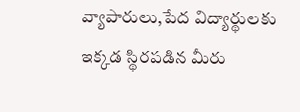వ్యాపారులు,పేద విద్యార్థులకు ఇక్కడ స్థిరపడిన మీరు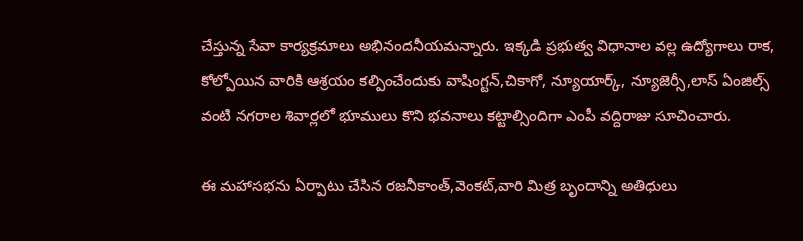చేస్తున్న సేవా కార్యక్రమాలు అభినందనీయమన్నారు. ఇక్కడి ప్రభుత్వ విధానాల వల్ల ఉద్యోగాలు రాక, కోల్పోయిన వారికి ఆశ్రయం కల్పించేందుకు వాషింగ్టన్,చికాగో, న్యూయార్క్, న్యూజెర్సీ,లాస్ ఏంజిల్స్ వంటి నగరాల శివార్లలో భూములు కొని భవనాలు కట్టాల్సిందిగా ఎంపీ వద్దిరాజు సూచించారు.

ఈ మహాసభను ఏర్పాటు చేసిన రజనీకాంత్,వెంకట్,వారి మిత్ర బృందాన్ని అతిధులు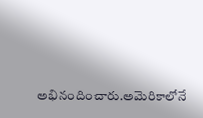అభినందించారు.అమెరికాలోనే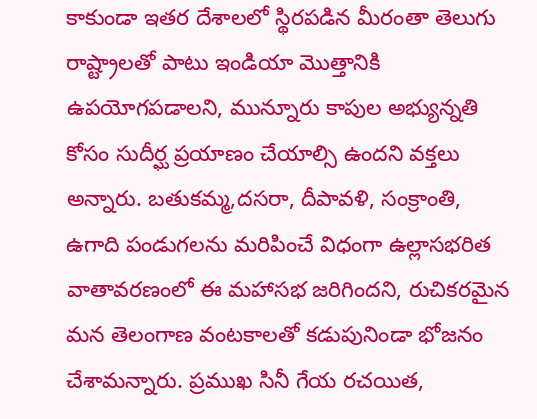కాకుండా ఇతర దేశాలలో స్థిరపడిన మీరంతా తెలుగు రాష్ట్రాలతో పాటు ఇండియా మొత్తానికి ఉపయోగపడాలని, మున్నూరు కాపుల అభ్యున్నతి కోసం సుదీర్ఘ ప్రయాణం చేయాల్సి ఉందని వక్తలు అన్నారు. బతుకమ్మ,దసరా, దీపావళి, సంక్రాంతి, ఉగాది పండుగలను మరిపించే విధంగా ఉల్లాసభరిత వాతావరణంలో ఈ మహాసభ జరిగిందని, రుచికరమైన మన తెలంగాణ వంటకాలతో కడుపునిండా భోజనం చేశామన్నారు. ప్రముఖ సినీ గేయ రచయిత,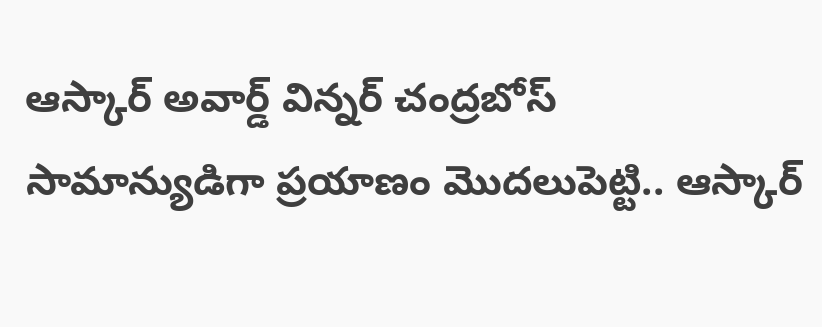ఆస్కార్ అవార్డ్ విన్నర్ చంద్రబోస్ సామాన్యుడిగా ప్రయాణం మొదలుపెట్టి.. ఆస్కార్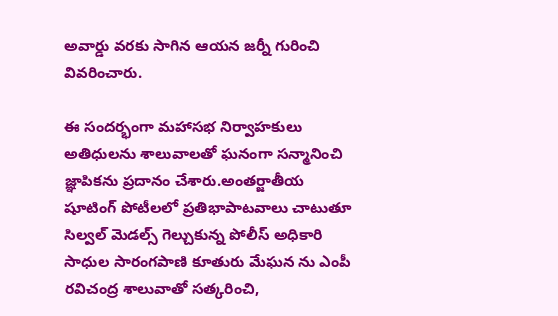అవార్డు వరకు సాగిన ఆయన జర్నీ గురించి వివరించారు.

ఈ సందర్భంగా మహాసభ నిర్వాహకులు అతిధులను శాలువాలతో ఘనంగా సన్మానించి జ్ఞాపికను ప్రదానం చేశారు.అంతర్జాతీయ షూటింగ్ పోటీలలో ప్రతిభాపాటవాలు చాటుతూ సిల్వల్ మెడల్స్ గెల్చుకున్న పోలీస్ అధికారి సాధుల సారంగపాణి కూతురు మేఘన ను ఎంపీ రవిచంద్ర శాలువాతో సత్కరించి,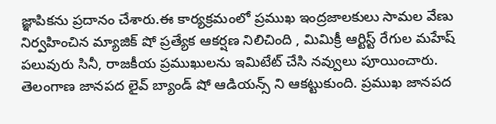జ్ఞాపికను ప్రదానం చేశారు.ఈ కార్యక్రమంలో ప్రముఖ ఇంద్రజాలకులు సామల వేణు నిర్వహించిన మ్యాజిక్ షో ప్రత్యేక ఆకర్షణ నిలిచింది , మిమిక్రీ ఆర్టిస్ట్ రేగుల మహేష్ పలువురు సినీ, రాజకీయ ప్రముఖులను ఇమిటేట్ చేసి నవ్వులు పూయించారు. తెలంగాణ జానపద లైవ్ బ్యాండ్ షో ఆడియన్స్ ని ఆకట్టుకుంది. ప్రముఖ జానపద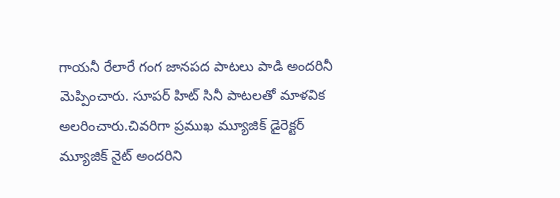గాయనీ రేలారే గంగ జానపద పాటలు పాడి అందరినీ మెప్పించారు. సూపర్ హిట్ సినీ పాటలతో మాళవిక అలరించారు.చివరిగా ప్రముఖ మ్యూజిక్ డైరెక్టర్ మ్యూజిక్ నైట్ అందరిని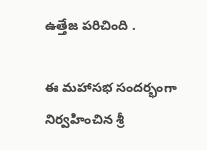ఉత్తేజ పరిచింది .

ఈ మహాసభ సందర్భంగా నిర్వహించిన శ్రీ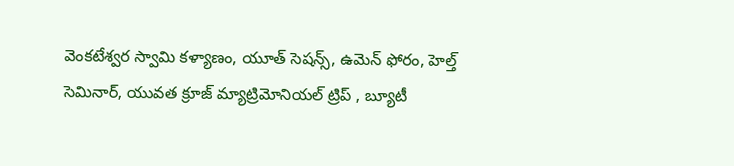వెంకటేశ్వర స్వామి కళ్యాణం, యూత్ సెషన్స్, ఉమెన్ ఫోరం, హెల్త్ సెమినార్, యువత క్రూజ్ మ్యాట్రిమోనియల్ ట్రిప్ , బ్యూటీ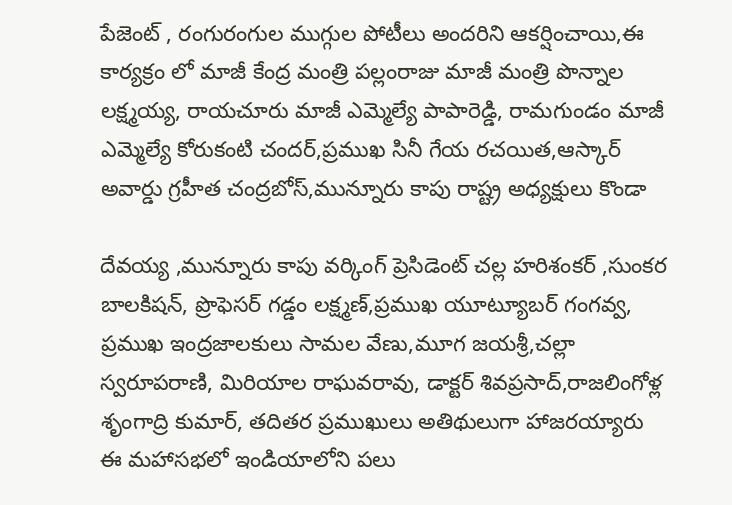పేజెంట్ , రంగురంగుల ముగ్గుల పోటీలు అందరిని ఆకర్షించాయి,ఈ కార్యక్రం లో మాజీ కేంద్ర మంత్రి పల్లంరాజు మాజీ మంత్రి పొన్నాల లక్ష్మయ్య, రాయచూరు మాజీ ఎమ్మెల్యే పాపారెడ్డి, రామగుండం మాజీ ఎమ్మెల్యే కోరుకంటి చందర్,ప్రముఖ సినీ గేయ రచయిత,ఆస్కార్ అవార్డు గ్రహీత చంద్రబోస్,మున్నూరు కాపు రాష్ట్ర అధ్యక్షులు కొండా

దేవయ్య ,మున్నూరు కాపు వర్కింగ్ ప్రెసిడెంట్ చల్ల హరిశంకర్ ,సుంకర బాలకిషన్, ప్రొఫెసర్ గడ్డం లక్ష్మణ్,ప్రముఖ యూట్యూబర్ గంగవ్వ, ప్రముఖ ఇంద్రజాలకులు సామల వేణు,మూగ జయశ్రీ,చల్లా స్వరూపరాణి, మిరియాల రాఘవరావు, డాక్టర్ శివప్రసాద్,రాజలింగోళ్ల శృంగాద్రి కుమార్, తదితర ప్రముఖులు అతిథులుగా హాజరయ్యారు ఈ మహాసభలో ఇండియాలోని పలు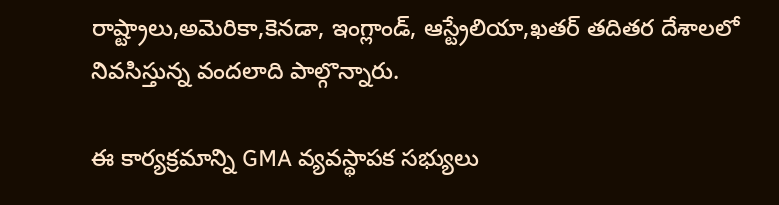రాష్ట్రాలు,అమెరికా,కెనడా, ఇంగ్లాండ్, ఆస్ట్రేలియా,ఖతర్ తదితర దేశాలలో నివసిస్తున్న వందలాది పాల్గొన్నారు.

ఈ కార్యక్రమాన్ని GMA వ్యవస్థాపక సభ్యులు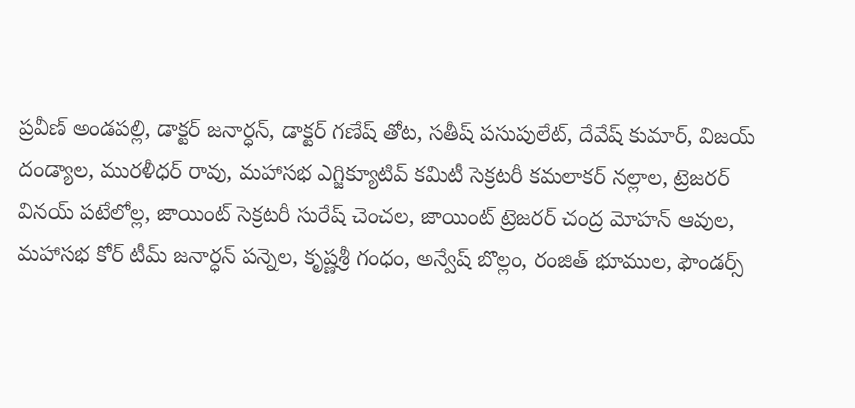ప్రవీణ్ అండపల్లి, డాక్టర్ జనార్ధన్, డాక్టర్ గణేష్ తోట, సతీష్ పసుపులేట్, దేవేష్ కుమార్, విజయ్ దండ్యాల, మురళీధర్ రావు, మహాసభ ఎగ్జిక్యూటివ్ కమిటీ సెక్రటరీ కమలాకర్ నల్లాల, ట్రెజరర్ వినయ్ పటేలోల్ల, జాయింట్ సెక్రటరీ సురేష్ చెంచల, జాయింట్ ట్రెజరర్ చంద్ర మోహన్ ఆవుల, మహాసభ కోర్ టీమ్ జనార్ధన్ పన్నెల, కృష్ణశ్రీ గంధం, అన్వేష్ బొల్లం, రంజిత్ భూముల, ఫౌండర్స్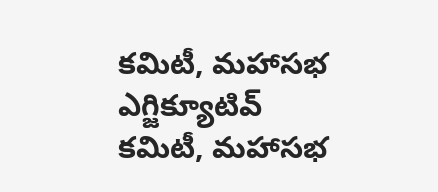కమిటీ, మహాసభ ఎగ్జిక్యూటివ్ కమిటీ, మహాసభ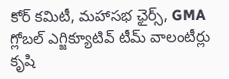కోర్ కమిటీ, మహాసభ ఛైర్స్, GMA గ్లోబల్ ఎగ్జిక్యూటివ్ టీమ్ వాలంటీర్లు కృషి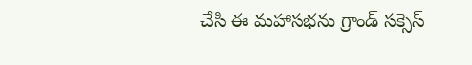చేసి ఈ మహాసభను గ్రాండ్ సక్సెస్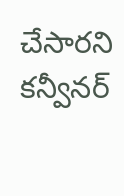చేసారని కన్వీనర్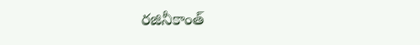రజినీకాంత్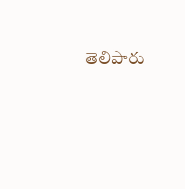తెలిపారు